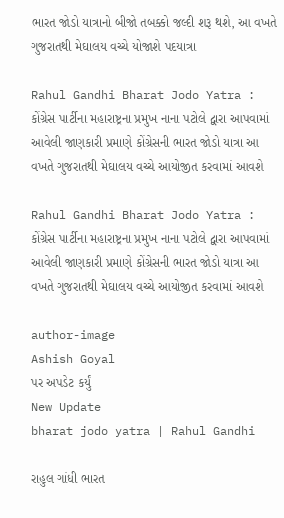ભારત જોડો યાત્રાનો બીજો તબક્કો જલ્દી શરૂ થશે, આ વખતે ગુજરાતથી મેઘાલય વચ્ચે યોજાશે પદયાત્રા

Rahul Gandhi Bharat Jodo Yatra : કોંગ્રેસ પાર્ટીના મહારાષ્ટ્રના પ્રમુખ નાના પટોલે દ્વારા આપવામાં આવેલી જાણકારી પ્રમાણે કોંગ્રેસની ભારત જોડો યાત્રા આ વખતે ગુજરાતથી મેઘાલય વચ્ચે આયોજીત કરવામાં આવશે

Rahul Gandhi Bharat Jodo Yatra : કોંગ્રેસ પાર્ટીના મહારાષ્ટ્રના પ્રમુખ નાના પટોલે દ્વારા આપવામાં આવેલી જાણકારી પ્રમાણે કોંગ્રેસની ભારત જોડો યાત્રા આ વખતે ગુજરાતથી મેઘાલય વચ્ચે આયોજીત કરવામાં આવશે

author-image
Ashish Goyal
પર અપડેટ કર્યું
New Update
bharat jodo yatra | Rahul Gandhi

રાહુલ ગાંધી ભારત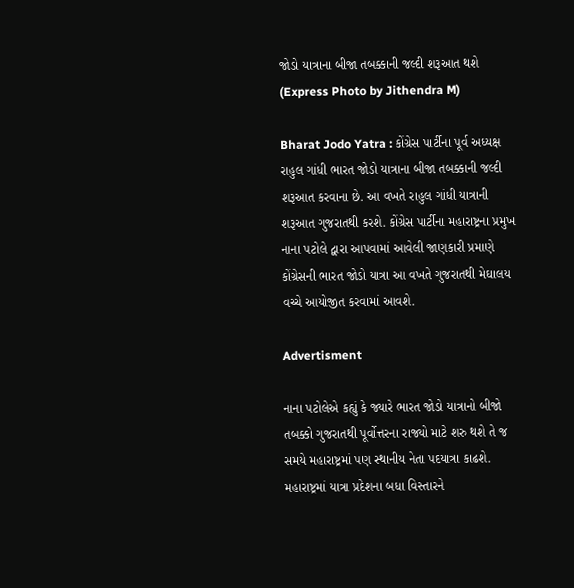જોડો યાત્રાના બીજા તબક્કાની જલ્દી શરૂઆત થશે (Express Photo by Jithendra M)

Bharat Jodo Yatra : કોંગ્રેસ પાર્ટીના પૂર્વ અધ્યક્ષ રાહુલ ગાંધી ભારત જોડો યાત્રાના બીજા તબક્કાની જલ્દી શરૂઆત કરવાના છે. આ વખતે રાહુલ ગાંધી યાત્રાની શરૂઆત ગુજરાતથી કરશે. કોંગ્રેસ પાર્ટીના મહારાષ્ટ્રના પ્રમુખ નાના પટોલે દ્વારા આપવામાં આવેલી જાણકારી પ્રમાણે કોંગ્રેસની ભારત જોડો યાત્રા આ વખતે ગુજરાતથી મેઘાલય વચ્ચે આયોજીત કરવામાં આવશે.

Advertisment

નાના પટોલેએ કહ્યું કે જ્યારે ભારત જોડો યાત્રાનો બીજો તબક્કો ગુજરાતથી પૂર્વોત્તરના રાજ્યો માટે શરુ થશે તે જ સમયે મહારાષ્ટ્રમાં પણ સ્થાનીય નેતા પદયાત્રા કાઢશે. મહારાષ્ટ્રમાં યાત્રા પ્રદેશના બધા વિસ્તારને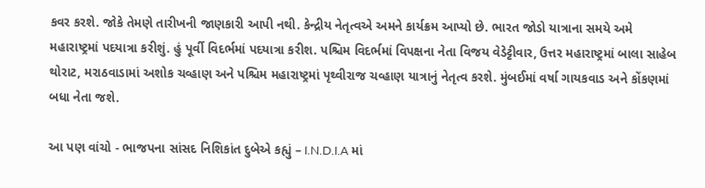કવર કરશે. જોકે તેમણે તારીખની જાણકારી આપી નથી. કેન્દ્રીય નેતૃત્વએ અમને કાર્યક્રમ આપ્યો છે. ભારત જોડો યાત્રાના સમયે અમે મહારાષ્ટ્રમાં પદયાત્રા કરીશું. હું પૂર્વી વિદર્ભમાં પદયાત્રા કરીશ. પશ્ચિમ વિદર્ભમાં વિપક્ષના નેતા વિજય વેડેટ્ટીવાર, ઉત્તર મહારાષ્ટ્રમાં બાલા સાહેબ થોરાટ, મરાઠવાડામાં અશોક ચવ્હાણ અને પશ્ચિમ મહારાષ્ટ્રમાં પૃથ્વીરાજ ચવ્હાણ યાત્રાનું નેતૃત્વ કરશે. મુંબઈમાં વર્ષા ગાયકવાડ અને કોંકણમાં બધા નેતા જશે.

આ પણ વાંચો - ભાજપના સાંસદ નિશિકાંત દુબેએ કહ્યું – I.N.D.I.A માં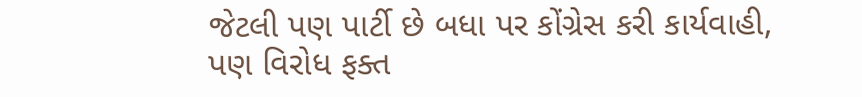જેટલી પણ પાર્ટી છે બધા પર કોંગ્રેસ કરી કાર્યવાહી, પણ વિરોધ ફક્ત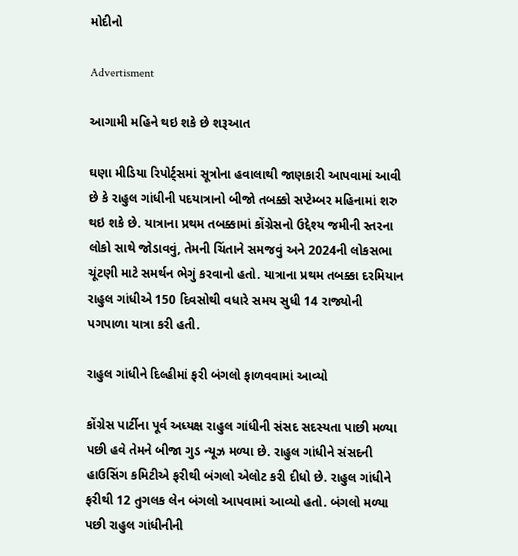મોદીનો

Advertisment

આગામી મહિને થઇ શકે છે શરૂઆત

ઘણા મીડિયા રિપોર્ટ્સમાં સૂત્રોના હવાલાથી જાણકારી આપવામાં આવી છે કે રાહુલ ગાંધીની પદયાત્રાનો બીજો તબક્કો સપ્ટેમ્બર મહિનામાં શરુ થઇ શકે છે. યાત્રાના પ્રથમ તબક્કામાં કોંગ્રેસનો ઉદ્દેશ્ય જમીની સ્તરના લોકો સાથે જોડાવવું, તેમની ચિંતાને સમજવું અને 2024ની લોકસભા ચૂંટણી માટે સમર્થન ભેગું કરવાનો હતો. યાત્રાના પ્રથમ તબક્કા દરમિયાન રાહુલ ગાંધીએ 150 દિવસોથી વધારે સમય સુધી 14 રાજ્યોની પગપાળા યાત્રા કરી હતી.

રાહુલ ગાંધીને દિલ્હીમાં ફરી બંગલો ફાળવવામાં આવ્યો

કોંગ્રેસ પાર્ટીના પૂર્વ અધ્યક્ષ રાહુલ ગાંધીની સંસદ સદસ્યતા પાછી મળ્યા પછી હવે તેમને બીજા ગુડ ન્યૂઝ મળ્યા છે. રાહુલ ગાંધીને સંસદની હાઉસિંગ કમિટીએ ફરીથી બંગલો એલોટ કરી દીધો છે. રાહુલ ગાંધીને ફરીથી 12 તુગલક લેન બંગલો આપવામાં આવ્યો હતો. બંગલો મળ્યા પછી રાહુલ ગાંધીનીની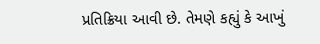પ્રતિક્રિયા આવી છે. તેમણે કહ્યું કે આખું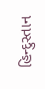હિન્દુસ્તાન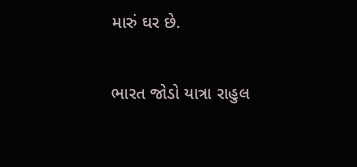મારું ઘર છે.

ભારત જોડો યાત્રા રાહુલ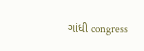ગાંધી congress